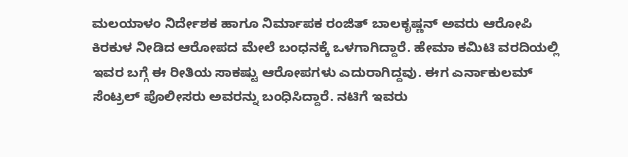ಮಲಯಾಳಂ ನಿರ್ದೇಶಕ ಹಾಗೂ ನಿರ್ಮಾಪಕ ರಂಜಿತ್ ಬಾಲಕೃಷ್ಣನ್ ಅವರು ಆರೋಪಿ ಕಿರಕುಳ ನೀಡಿದ ಆರೋಪದ ಮೇಲೆ ಬಂಧನಕ್ಕೆ ಒಳಗಾಗಿದ್ದಾರೆ. ಹೇಮಾ ಕಮಿಟಿ ವರದಿಯಲ್ಲಿ ಇವರ ಬಗ್ಗೆ ಈ ರೀತಿಯ ಸಾಕಷ್ಟು ಆರೋಪಗಳು ಎದುರಾಗಿದ್ದವು. ಈಗ ಎರ್ನಾಕುಲಮ್ ಸೆಂಟ್ರಲ್ ಪೊಲೀಸರು ಅವರನ್ನು ಬಂಧಿಸಿದ್ದಾರೆ. ನಟಿಗೆ ಇವರು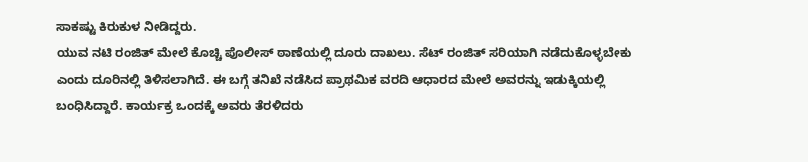ಸಾಕಷ್ಟು ಕಿರುಕುಳ ನೀಡಿದ್ದರು.
ಯುವ ನಟಿ ರಂಜಿತ್ ಮೇಲೆ ಕೊಚ್ಚಿ ಪೊಲೀಸ್ ಠಾಣೆಯಲ್ಲಿ ದೂರು ದಾಖಲು. ಸೆಟ್ ರಂಜಿತ್ ಸರಿಯಾಗಿ ನಡೆದುಕೊಳ್ಳಬೇಕು ಎಂದು ದೂರಿನಲ್ಲಿ ತಿಳಿಸಲಾಗಿದೆ. ಈ ಬಗ್ಗೆ ತನಿಖೆ ನಡೆಸಿದ ಪ್ರಾಥಮಿಕ ವರದಿ ಆಧಾರದ ಮೇಲೆ ಅವರನ್ನು ಇಡುಕ್ಕಿಯಲ್ಲಿ ಬಂಧಿಸಿದ್ದಾರೆ. ಕಾರ್ಯಕ್ರ ಒಂದಕ್ಕೆ ಅವರು ತೆರಳಿದರು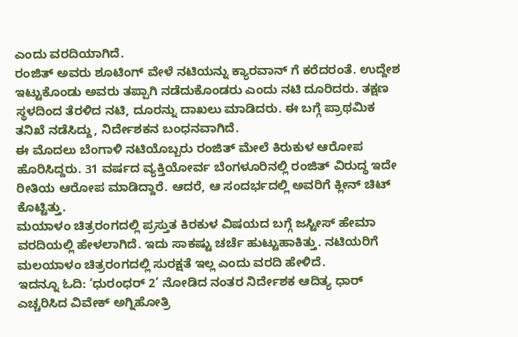ಎಂದು ವರದಿಯಾಗಿದೆ.
ರಂಜಿತ್ ಅವರು ಶೂಟಿಂಗ್ ವೇಳೆ ನಟಿಯನ್ನು ಕ್ಯಾರವಾನ್ ಗೆ ಕರೆದರಂತೆ. ಉದ್ದೇಶ ಇಟ್ಟುಕೊಂಡು ಅವರು ತಪ್ಪಾಗಿ ನಡೆದುಕೊಂಡರು ಎಂದು ನಟಿ ದೂರಿದರು. ತಕ್ಷಣ ಸ್ಥಳದಿಂದ ತೆರಳಿದ ನಟಿ, ದೂರನ್ನು ದಾಖಲು ಮಾಡಿದರು. ಈ ಬಗ್ಗೆ ಪ್ರಾಥಮಿಕ ತನಿಖೆ ನಡೆಸಿದ್ದು, ನಿರ್ದೇಶಕನ ಬಂಧನವಾಗಿದೆ.
ಈ ಮೊದಲು ಬೆಂಗಾಳಿ ನಟಿಯೊಬ್ಬರು ರಂಜಿತ್ ಮೇಲೆ ಕಿರುಕುಳ ಆರೋಪ ಹೊರಿಸಿದ್ದರು. 31 ವರ್ಷದ ವ್ಯಕ್ತಿಯೋರ್ವ ಬೆಂಗಳೂರಿನಲ್ಲಿ ರಂಜಿತ್ ವಿರುದ್ಧ ಇದೇ ರೀತಿಯ ಆರೋಪ ಮಾಡಿದ್ದಾರೆ. ಆದರೆ, ಆ ಸಂದರ್ಭದಲ್ಲಿ ಅವರಿಗೆ ಕ್ಲೀನ್ ಚಿಟ್ ಕೊಟ್ಟಿತ್ತು.
ಮಯಾಳಂ ಚಿತ್ರರಂಗದಲ್ಲಿ ಪ್ರಸ್ತುತ ಕಿರಕುಳ ವಿಷಯದ ಬಗ್ಗೆ ಜಸ್ಟೀಸ್ ಹೇಮಾ ವರದಿಯಲ್ಲಿ ಹೇಳಲಾಗಿದೆ. ಇದು ಸಾಕಷ್ಟು ಚರ್ಚೆ ಹುಟ್ಟುಹಾಕಿತ್ತು. ನಟಿಯರಿಗೆ ಮಲಯಾಳಂ ಚಿತ್ರರಂಗದಲ್ಲಿ ಸುರಕ್ಷತೆ ಇಲ್ಲ ಎಂದು ವರದಿ ಹೇಳಿದೆ.
ಇದನ್ನೂ ಓದಿ: ‘ಧುರಂಧರ್ 2’ ನೋಡಿದ ನಂತರ ನಿರ್ದೇಶಕ ಆದಿತ್ಯ ಧಾರ್ ಎಚ್ಚರಿಸಿದ ವಿವೇಕ್ ಅಗ್ನಿಹೋತ್ರಿ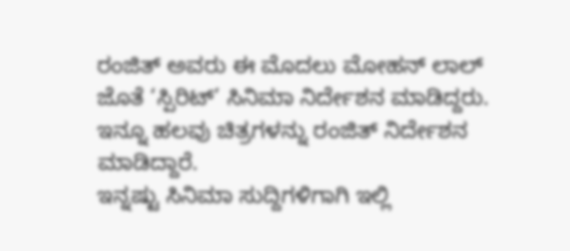ರಂಜಿತ್ ಅವರು ಈ ಮೊದಲು ಮೋಹನ್ ಲಾಲ್ ಜೊತೆ ‘ಸ್ಪಿರಿಟ್’ ಸಿನಿಮಾ ನಿರ್ದೇಶನ ಮಾಡಿದ್ದರು. ಇನ್ನೂ ಹಲವು ಚಿತ್ರಗಳನ್ನು ರಂಜಿತ್ ನಿರ್ದೇಶನ ಮಾಡಿದ್ದಾರೆ.
ಇನ್ನಷ್ಟು ಸಿನಿಮಾ ಸುದ್ದಿಗಳಿಗಾಗಿ ಇಲ್ಲಿ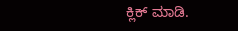ಕ್ಲಿಕ್ ಮಾಡಿ.